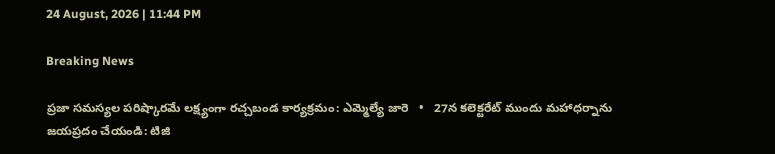24 August, 2026 | 11:44 PM

Breaking News

ప్రజా సమస్యల పరిష్కారమే లక్ష్యంగా రచ్చబండ కార్యక్రమం: ఎమ్మెల్యే జారె   •   27న కలెక్టరేట్ ముందు మహాధర్నాను జయప్రదం చేయండి: టిజి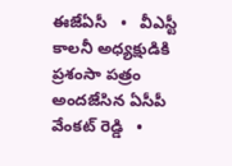ఈజేఏసీ   •   వీఎస్టీ కాలనీ అధ్యక్షుడికి ప్రశంసా పత్రం అందజేసిన ఏసీపీ వేంకట్ రెడ్డి   •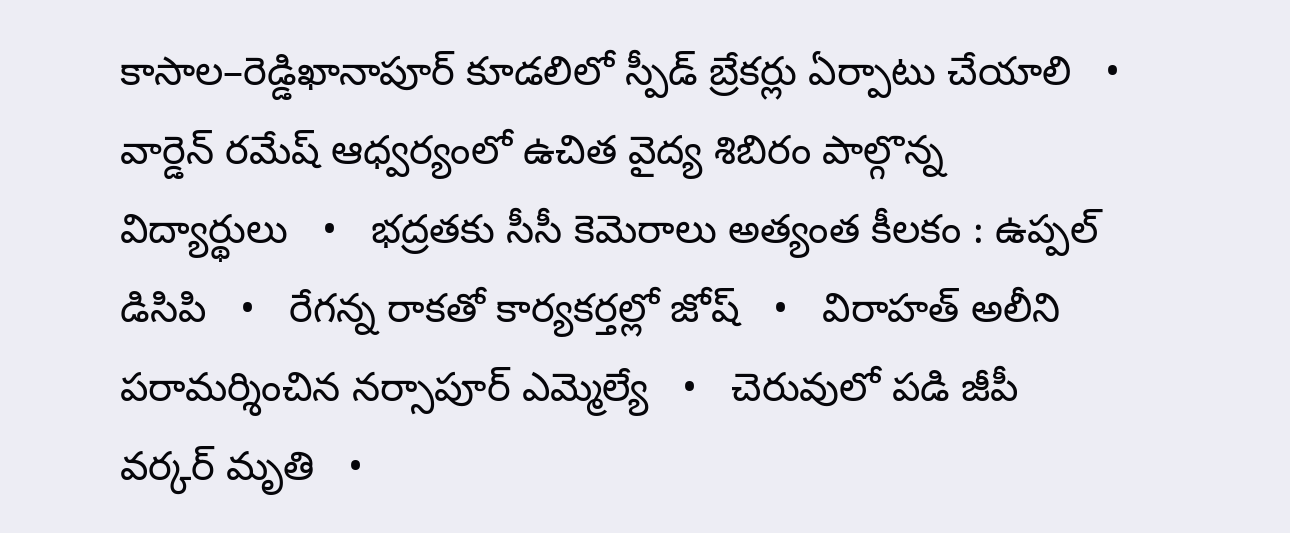కాసాల–రెడ్డిఖానాపూర్ కూడలిలో స్పీడ్ బ్రేకర్లు ఏర్పాటు చేయాలి   •   వార్డెన్ రమేష్ ఆధ్వర్యంలో ఉచిత వైద్య శిబిరం పాల్గొన్న విద్యార్థులు   •   భద్రతకు సీసీ కెమెరాలు అత్యంత కీలకం : ఉప్పల్ డిసిపి   •   రేగన్న రాకతో కార్యకర్తల్లో జోష్   •   విరాహత్ అలీని పరామర్శించిన నర్సాపూర్ ఎమ్మెల్యే   •   చెరువులో పడి జీపీ వర్కర్‌ మృతి   •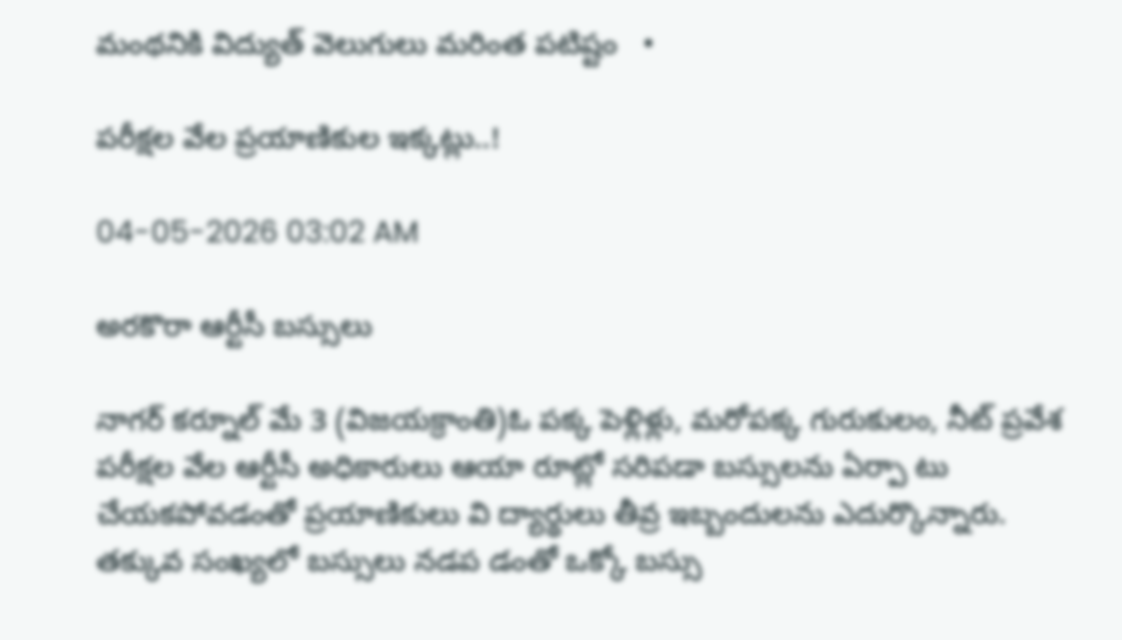మంథనికి విద్యుత్ వెలుగులు మరింత పటిష్టం   •

పరీక్షల వేల ప్రయాణికుల ఇక్కట్లు..!

04-05-2026 03:02 AM

అరకొరా ఆర్టీసీ బస్సులు

నాగర్ కర్నూల్ మే 3 (విజయక్రాంతి)ఓ పక్క పెళ్లిళ్లు, మరోపక్క గురుకులం, నీట్ ప్రవేశ పరీక్షల వేల ఆర్టీసీ అధికారులు ఆయా రూట్లో సరిపడా బస్సులను ఏర్పా టు చేయకపోవడంతో ప్రయాణికులు వి ద్యార్థులు తీవ్ర ఇబ్బందులను ఎదుర్కొన్నారు. తక్కువ సంఖ్యలో బస్సులు నడప డంతో ఒక్కో బస్సు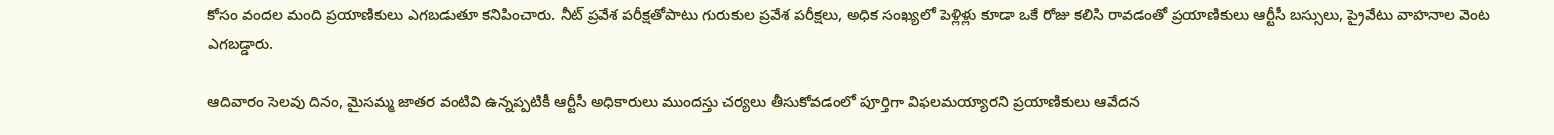కోసం వందల మంది ప్రయాణికులు ఎగబడుతూ కనిపించారు. నీట్ ప్రవేశ పరీక్షతోపాటు గురుకుల ప్రవేశ పరీక్షలు, అధిక సంఖ్యలో పెళ్లిళ్లు కూడా ఒకే రోజు కలిసి రావడంతో ప్రయాణికులు ఆర్టీసీ బస్సులు, ప్రైవేటు వాహనాల వెంట ఎగబడ్డారు.

ఆదివారం సెలవు దినం, మైసమ్మ జాతర వంటివి ఉన్నప్పటికీ ఆర్టీసీ అధికారులు ముందస్తు చర్యలు తీసుకోవడంలో పూర్తిగా విఫలమయ్యారని ప్రయాణికులు ఆవేదన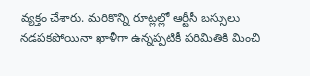వ్యక్తం చేశారు. మరికొన్ని రూట్లల్లో ఆర్టీసీ బస్సులు నడపకపోయినా ఖాళీగా ఉన్నప్పటికీ పరిమితికి మించి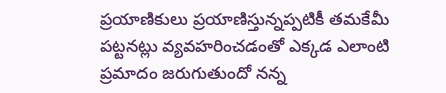ప్రయాణికులు ప్రయాణిస్తున్నప్పటికీ తమకేమీ పట్టనట్లు వ్యవహరించడంతో ఎక్కడ ఎలాంటి ప్రమాదం జరుగుతుందో నన్న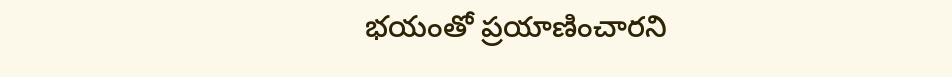భయంతో ప్రయాణించారని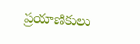ప్రయాణికులు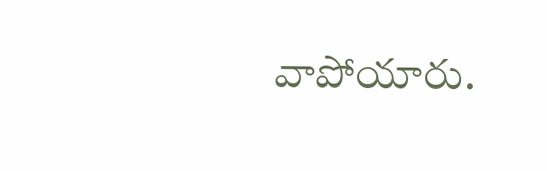వాపోయారు.